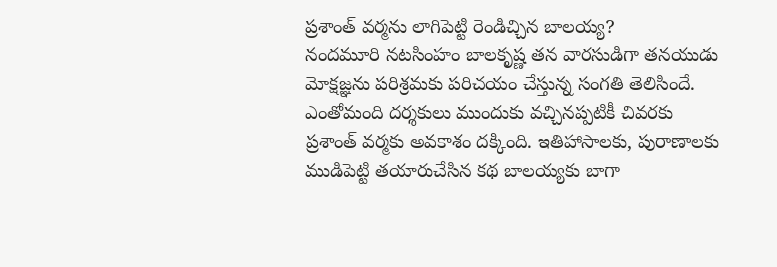ప్రశాంత్ వర్మను లాగిపెట్టి రెండిచ్చిన బాలయ్య?
నందమూరి నటసింహం బాలకృష్ణ తన వారసుడిగా తనయుడు మోక్షజ్ఞను పరిశ్రమకు పరిచయం చేస్తున్న సంగతి తెలిసిందే. ఎంతోమంది దర్శకులు ముందుకు వచ్చినప్పటికీ చివరకు ప్రశాంత్ వర్మకు అవకాశం దక్కింది. ఇతిహాసాలకు, పురాణాలకు ముడిపెట్టి తయారుచేసిన కథ బాలయ్యకు బాగా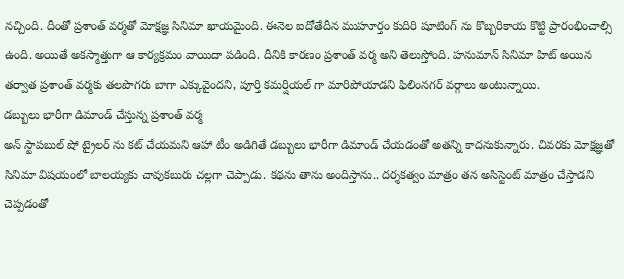నచ్చింది. దీంతో ప్రశాంత్ వర్మతో మోక్షజ్ఞ సినిమా ఖాయమైంది. ఈనెల ఐదోతేదీన ముహూర్తం కుదిరి షూటింగ్ ను కొబ్బరికాయ కొట్టి ప్రారంభించాల్సి ఉంది. అయితే అకస్మాత్తుగా ఆ కార్యక్రమం వాయిదా పడింది. దీనికి కారణం ప్రశాంత్ వర్మ అని తెలుస్తోంది. హనుమాన్ సినిమా హిట్ అయిన తర్వాత ప్రశాంత్ వర్మకు తలపొగరు బాగా ఎక్కువైందని, పూర్తి కమర్షియల్ గా మారిపోయాడని ఫిలింనగర్ వర్గాలు అంటున్నాయి.
డబ్బులు భారీగా డిమాండ్ చేస్తున్న ప్రశాంత్ వర్మ
అన్ స్టాపబుల్ షో ట్రైలర్ ను కట్ చేయమని ఆహా టీం అడిగితే డబ్బులు భారీగా డిమాండ్ చేయడంతో అతన్ని కాదనుకున్నారు. చివరకు మోక్షజ్ఞతో సినిమా విషయంలో బాలయ్యకు చావుకబురు చల్లగా చెప్పాడు. కథను తాను అందిస్తాను.. దర్శకత్వం మాత్రం తన అసిస్టెంట్ మాత్రం చేస్తాడని చెప్పడంతో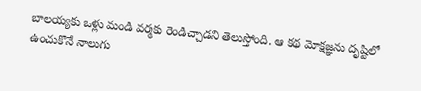బాలయ్యకు ఒళ్లు మండి వర్మకు రెండిచ్చాడని తెలుస్తోంది. ఆ కథ మోక్షజ్ఞను దృష్టిలో ఉంచుకొనే నాలుగు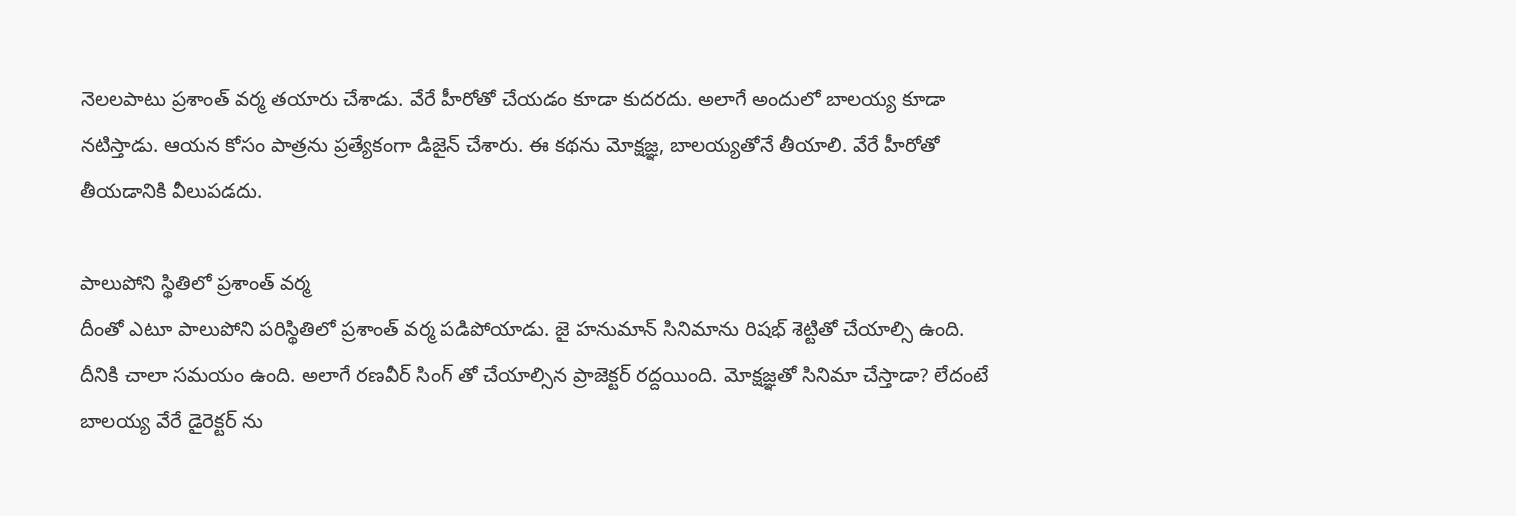నెలలపాటు ప్రశాంత్ వర్మ తయారు చేశాడు. వేరే హీరోతో చేయడం కూడా కుదరదు. అలాగే అందులో బాలయ్య కూడా నటిస్తాడు. ఆయన కోసం పాత్రను ప్రత్యేకంగా డిజైన్ చేశారు. ఈ కథను మోక్షజ్ఞ, బాలయ్యతోనే తీయాలి. వేరే హీరోతో తీయడానికి వీలుపడదు.

పాలుపోని స్థితిలో ప్రశాంత్ వర్మ
దీంతో ఎటూ పాలుపోని పరిస్థితిలో ప్రశాంత్ వర్మ పడిపోయాడు. జై హనుమాన్ సినిమాను రిషభ్ శెట్టితో చేయాల్సి ఉంది. దీనికి చాలా సమయం ఉంది. అలాగే రణవీర్ సింగ్ తో చేయాల్సిన ప్రాజెక్టర్ రద్దయింది. మోక్షజ్ఞతో సినిమా చేస్తాడా? లేదంటే బాలయ్య వేరే డైరెక్టర్ ను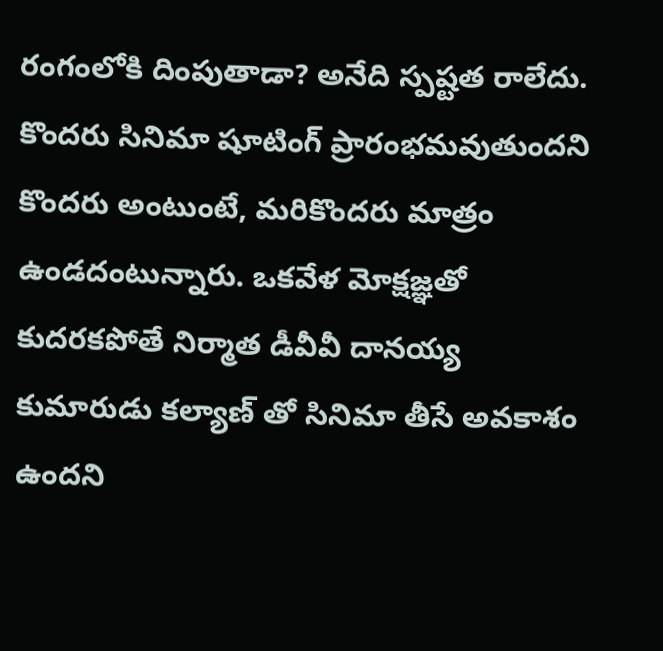రంగంలోకి దింపుతాడా? అనేది స్పష్టత రాలేదు. కొందరు సినిమా షూటింగ్ ప్రారంభమవుతుందని కొందరు అంటుంటే, మరికొందరు మాత్రం ఉండదంటున్నారు. ఒకవేళ మోక్షజ్ఞతో కుదరకపోతే నిర్మాత డీవీవీ దానయ్య కుమారుడు కల్యాణ్ తో సినిమా తీసే అవకాశం ఉందని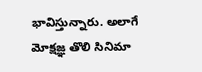భావిస్తున్నారు. అలాగే మోక్షజ్ఞ తొలి సినిమా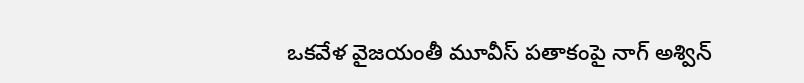ఒకవేళ వైజయంతీ మూవీస్ పతాకంపై నాగ్ అశ్విన్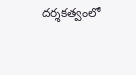దర్శకత్వంలో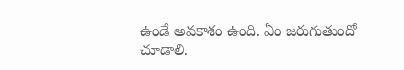ఉండే అవకాశం ఉంది. ఏం జరుగుతుందో చూడాలి.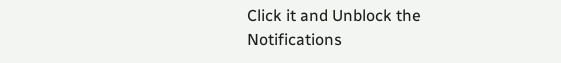Click it and Unblock the Notifications